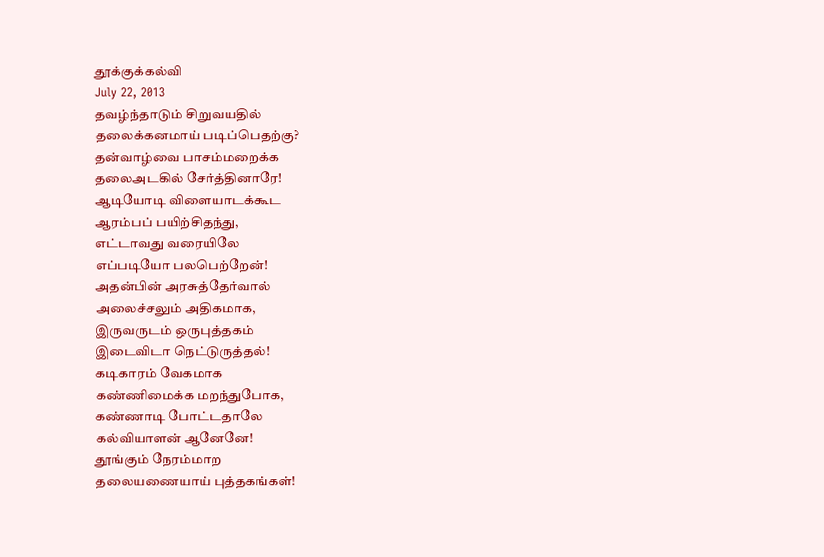தூக்குக்கல்வி
July 22, 2013
தவழ்ந்தாடும் சிறுவயதில்
தலைக்கனமாய் படிப்பெதற்கு?
தன்வாழ்வை பாசம்மறைக்க
தலைஅடகில் சேர்த்தினாரே!
ஆடியோடி விளையாடக்கூட
ஆரம்பப் பயிற்சிதந்து,
எட்டாவது வரையிலே
எப்படியோ பலபெற்றேன்!
அதன்பின் அரசுத்தேர்வால்
அலைச்சலும் அதிகமாக,
இருவருடம் ஒருபுத்தகம்
இடைவிடா நெட்டுருத்தல்!
கடிகாரம் வேகமாக
கண்ணிமைக்க மறந்துபோக,
கண்ணாடி போட்டதாலே
கல்வியாளன் ஆனேனே!
தூங்கும் நேரம்மாற
தலையணையாய் புத்தகங்கள்!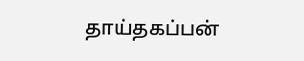தாய்தகப்பன்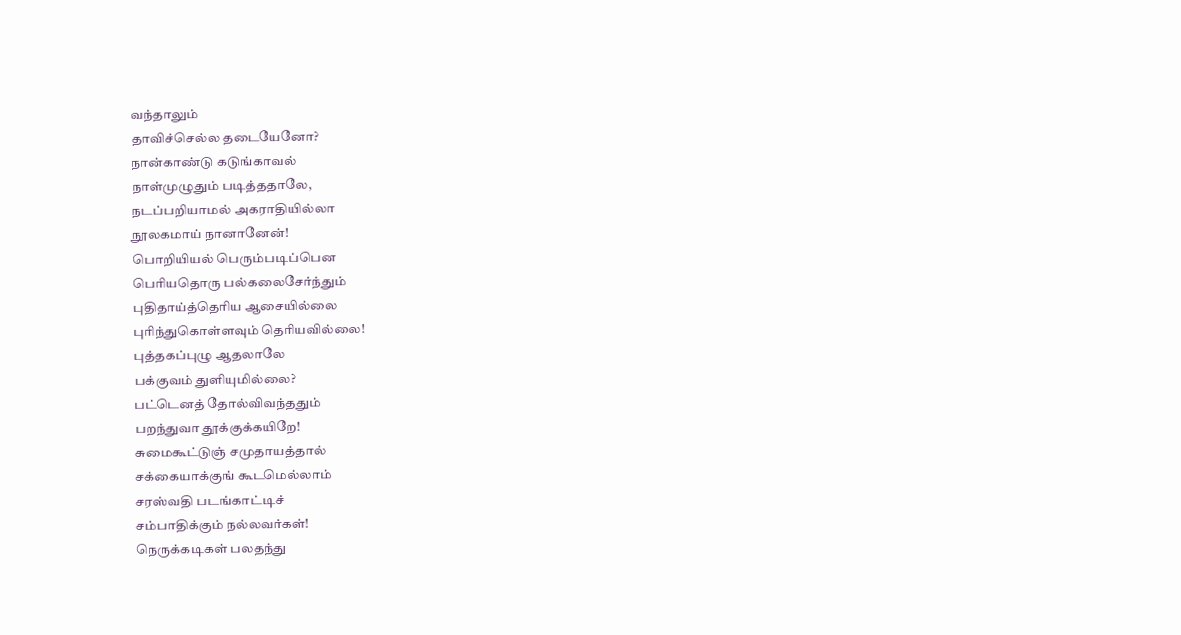வந்தாலும்
தாவிச்செல்ல தடையேனோ?
நான்காண்டு கடுங்காவல்
நாள்முழுதும் படித்ததாலே,
நடப்பறியாமல் அகராதியில்லா
நூலகமாய் நானானேன்!
பொறியியல் பெரும்படிப்பென
பெரியதொரு பல்கலைசேர்ந்தும்
புதிதாய்த்தெரிய ஆசையில்லை
புரிந்துகொள்ளவும் தெரியவில்லை!
புத்தகப்புழு ஆதலாலே
பக்குவம் துளியுமில்லை?
பட்டெனத் தோல்விவந்ததும்
பறந்துவா தூக்குக்கயிறே!
சுமைகூட்டுஞ் சமுதாயத்தால்
சக்கையாக்குங் கூடமெல்லாம்
சரஸ்வதி படங்காட்டிச்
சம்பாதிக்கும் நல்லவர்கள்!
நெருக்கடிகள் பலதந்து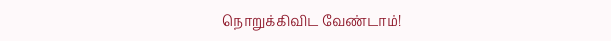நொறுக்கிவிட வேண்டாம்!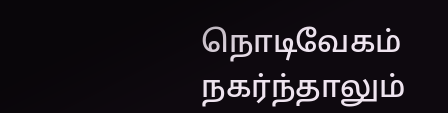நொடிவேகம் நகர்ந்தாலும்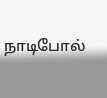நாடிபோல்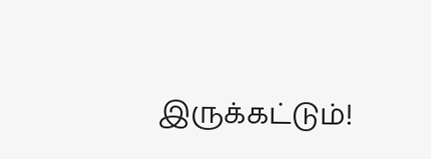இருக்கட்டும்!